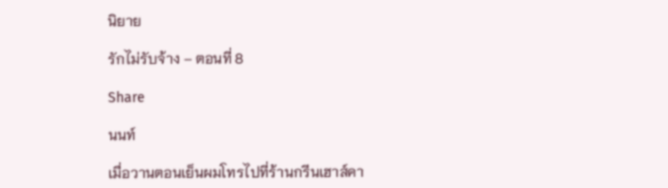นิยาย

รักไม่รับจ้าง – ตอนที่ 8

Share

นนท์

เมื่อวานตอนเย็นผมโทรไปที่ร้านกรีนเฮาส์คา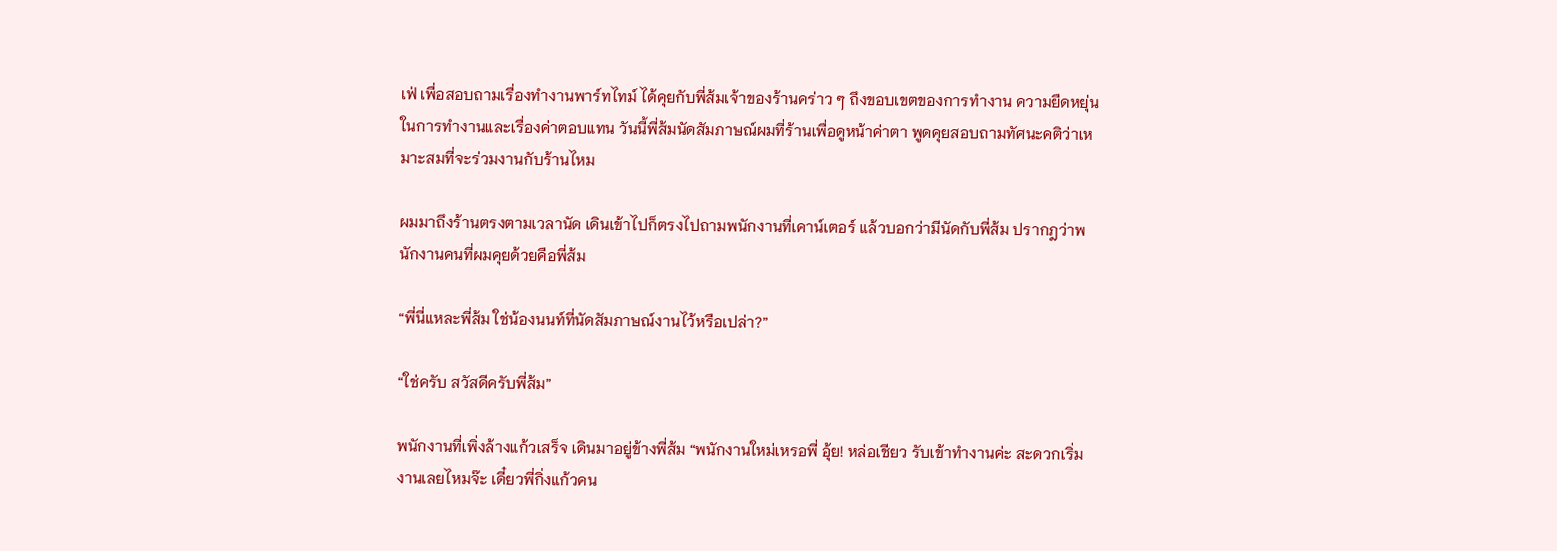เฟ่ เพื่อสอบถามเรื่องทำงานพาร์ทไทม์ ได้คุยกับพี่ส้มเจ้าของร้านคร่าว ๆ ถึงขอบเขตของการทำงาน ความยืดหยุ่นในการทำงานและเรื่องค่าตอบแทน วันนี้พี่ส้มนัดสัมภาษณ์ผมที่ร้านเพื่อดูหน้าค่าตา พูดคุยสอบถามทัศนะคติว่าเหมาะสมที่จะร่วมงานกับร้านไหม

ผมมาถึงร้านตรงตามเวลานัด เดินเข้าไปก็ตรงไปถามพนักงานที่เคาน์เตอร์ แล้วบอกว่ามีนัดกับพี่ส้ม ปรากฎว่าพนักงานคนที่ผมคุยด้วยคือพี่ส้ม

“พี่นี่แหละพี่ส้ม ใช่น้องนนท์ที่นัดสัมภาษณ์งานไว้หรือเปล่า?”

“ใช่ครับ สวัสดีครับพี่ส้ม”

พนักงานที่เพิ่งล้างแก้วเสร็จ เดินมาอยู่ข้างพี่ส้ม “พนักงานใหม่เหรอพี่ อุ้ย! หล่อเชียว รับเข้าทำงานค่ะ สะดวกเริ่มงานเลยไหมจ๊ะ เดี๋ยวพี่กิ่งแก้วคน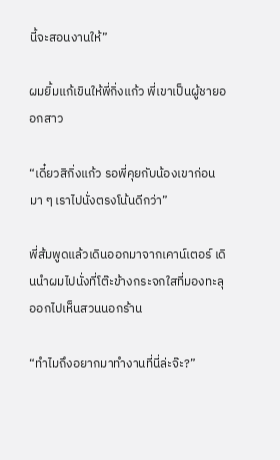นี้จะสอนงานให้”

ผมยิ้มแก้เขินให้พี่กิ่งแก้ว พี่เขาเป็นผู้ชายออกสาว

“เดี๋ยวสิกิ่งแก้ว รอพี่คุยกับน้องเขาก่อน มา ๆ เราไปนั่งตรงโน้นดีกว่า”

พี่ส้มพูดแล้วเดินออกมาจากเคาน์เตอร์ เดินนำผมไปนั่งที่โต๊ะข้างกระจกใสที่มองทะลุออกไปเห็นสวนนอกร้าน

“ทำไมถึงอยากมาทำงานที่นี่ล่ะจ๊ะ?”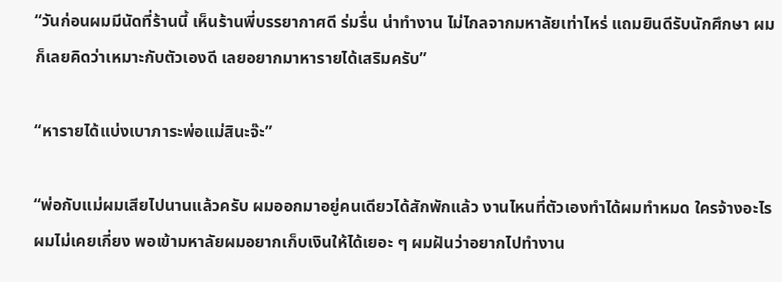“วันก่อนผมมีนัดที่ร้านนี้ เห็นร้านพี่บรรยากาศดี ร่มรื่น น่าทำงาน ไม่ไกลจากมหาลัยเท่าไหร่ แถมยินดีรับนักศึกษา ผมก็เลยคิดว่าเหมาะกับตัวเองดี เลยอยากมาหารายได้เสริมครับ”

“หารายได้แบ่งเบาภาระพ่อแม่สินะจ๊ะ”

“พ่อกับแม่ผมเสียไปนานแล้วครับ ผมออกมาอยู่คนเดียวได้สักพักแล้ว งานไหนที่ตัวเองทำได้ผมทำหมด ใครจ้างอะไรผมไม่เคยเกี่ยง พอเข้ามหาลัยผมอยากเก็บเงินให้ได้เยอะ ๆ ผมฝันว่าอยากไปทำงาน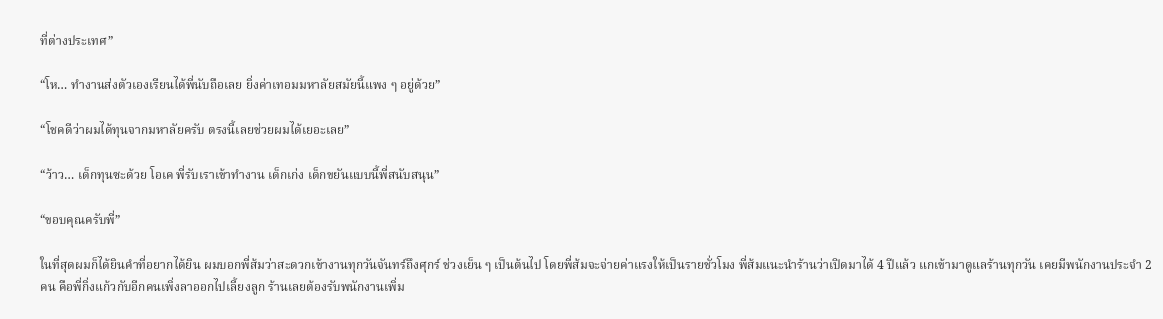ที่ต่างประเทศ”

“โห… ทำงานส่งตัวเองเรียนได้พี่นับถือเลย ยิ่งค่าเทอมมหาลัยสมัยนี้แพง ๆ อยู่ด้วย”

“โชคดีว่าผมได้ทุนจากมหาลัยครับ ตรงนี้เลยช่วยผมได้เยอะเลย”

“ว้าว… เด็กทุนซะด้วย โอเค พี่รับเราเข้าทำงาน เด็กเก่ง เด็กขยันแบบนี้พี่สนับสนุน”

“ขอบคุณครับพี่”

ในที่สุดผมก็ได้ยินคำที่อยากได้ยิน ผมบอกพี่ส้มว่าสะดวกเข้างานทุกวันจันทร์ถึงศุกร์ ช่วงเย็น ๆ เป็นต้นไป โดยพี่ส้มจะจ่ายค่าแรงให้เป็นรายชั่วโมง พี่ส้มแนะนำร้านว่าเปิดมาได้ 4 ปีแล้ว แกเข้ามาดูแลร้านทุกวัน เคยมีพนักงานประจำ 2 คน คือพี่กิ่งแก้วกับอีกคนเพิ่งลาออกไปเลี้ยงลูก ร้านเลยต้องรับพนักงานเพิ่ม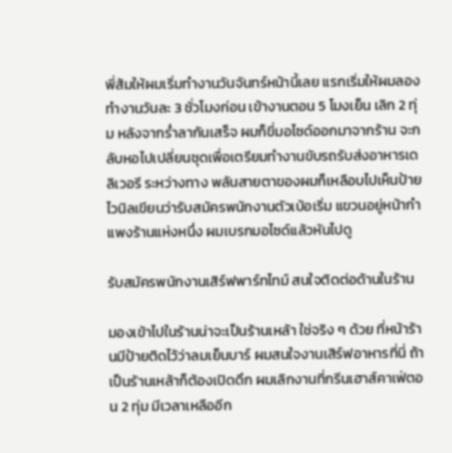พี่ส้มให้ผมเริ่มทำงานวันจันทร์หน้านี้เลย แรกเริ่มให้ผมลองทำงานวันละ 3 ชั่วโมงก่อน เข้างานตอน 5 โมงเย็น เลิก 2 ทุ่ม หลังจากร่ำลากันเสร็จ ผมก็ขี่มอไซด์ออกมาจากร้าน จะกลับหอไปเปลี่ยนชุดเพื่อเตรียมทำงานขับรถรับส่งอาหารเดลิเวอรี ระหว่างทาง พลันสายตาของผมก็เหลือบไปเห็นป้ายไวนิลเขียนว่ารับสมัครพนักงานตัวเบ้อเริ่ม แขวนอยู่หน้ากำแพงร้านแห่งหนึ่ง ผมเบรกมอไซด์แล้วหันไปดู

รับสมัครพนักงานเสิร์ฟพาร์ทไทม์ สนใจติดต่อด้านในร้าน

มองเข้าไปในร้านน่าจะเป็นร้านเหล้า ใช่จริง ๆ ด้วย ที่หน้าร้านมีป้ายติดไว้ว่าลมเย็นบาร์ ผมสนใจงานเสิร์ฟอาหารที่นี่ ถ้าเป็นร้านเหล้าก็ต้องเปิดดึก ผมเลิกงานที่กรีนเฮาส์คาเฟ่ตอน 2 ทุ่ม มีเวลาเหลืออีก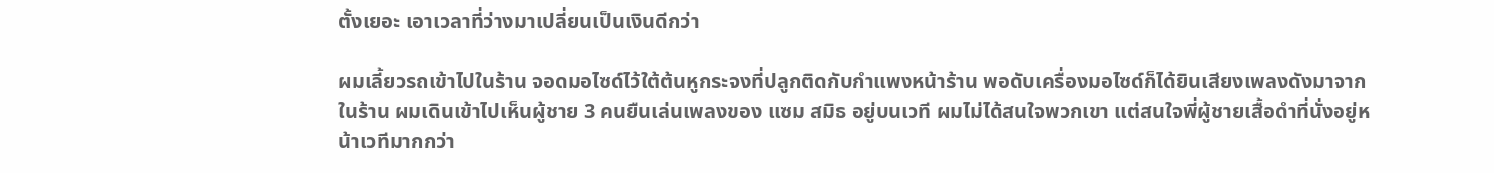ตั้งเยอะ เอาเวลาที่ว่างมาเปลี่ยนเป็นเงินดีกว่า

ผมเลี้ยวรถเข้าไปในร้าน จอดมอไซด์ไว้ใต้ต้นหูกระจงที่ปลูกติดกับกำแพงหน้าร้าน พอดับเครื่องมอไซด์ก็ได้ยินเสียงเพลงดังมาจากในร้าน ผมเดินเข้าไปเห็นผู้ชาย 3 คนยืนเล่นเพลงของ แซม สมิธ อยู่บนเวที ผมไม่ได้สนใจพวกเขา แต่สนใจพี่ผู้ชายเสื้อดำที่นั่งอยู่หน้าเวทีมากกว่า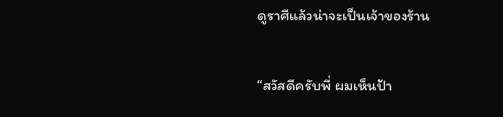ดูราศีแล้วน่าจะเป็นเจ้าของร้าน

“สวัสดีครับพี่ ผมเห็นป้า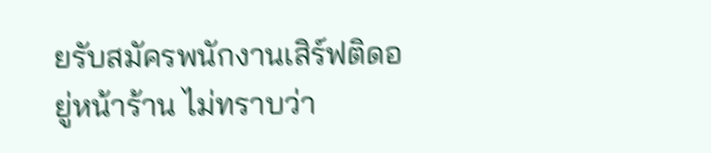ยรับสมัครพนักงานเสิร์ฟติดอยู่หน้าร้าน ไม่ทราบว่า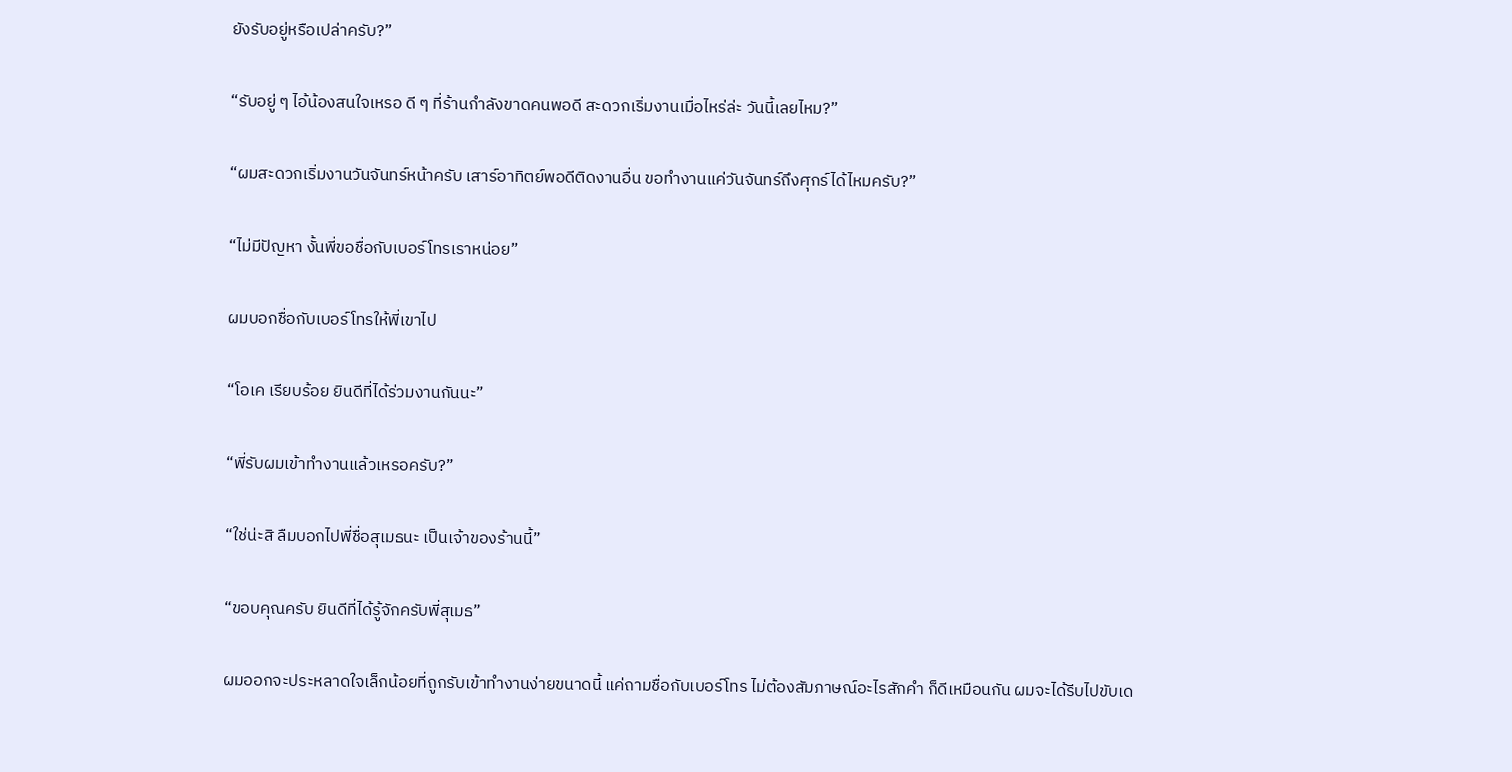ยังรับอยู่หรือเปล่าครับ?”

“รับอยู่ ๆ ไอ้น้องสนใจเหรอ ดี ๆ ที่ร้านกำลังขาดคนพอดี สะดวกเริ่มงานเมื่อไหร่ล่ะ วันนี้เลยไหม?”

“ผมสะดวกเริ่มงานวันจันทร์หน้าครับ เสาร์อาทิตย์พอดีติดงานอื่น ขอทำงานแค่วันจันทร์ถึงศุกร์ได้ไหมครับ?”

“ไม่มีปัญหา งั้นพี่ขอชื่อกับเบอร์โทรเราหน่อย”

ผมบอกชื่อกับเบอร์โทรให้พี่เขาไป

“โอเค เรียบร้อย ยินดีที่ได้ร่วมงานกันนะ”

“พี่รับผมเข้าทำงานแล้วเหรอครับ?”

“ใช่น่ะสิ ลืมบอกไปพี่ชื่อสุเมธนะ เป็นเจ้าของร้านนี้”

“ขอบคุณครับ ยินดีที่ได้รู้จักครับพี่สุเมธ”

ผมออกจะประหลาดใจเล็กน้อยที่ถูกรับเข้าทำงานง่ายขนาดนี้ แค่ถามชื่อกับเบอร์โทร ไม่ต้องสัมภาษณ์อะไรสักคำ ก็ดีเหมือนกัน ผมจะได้รีบไปขับเด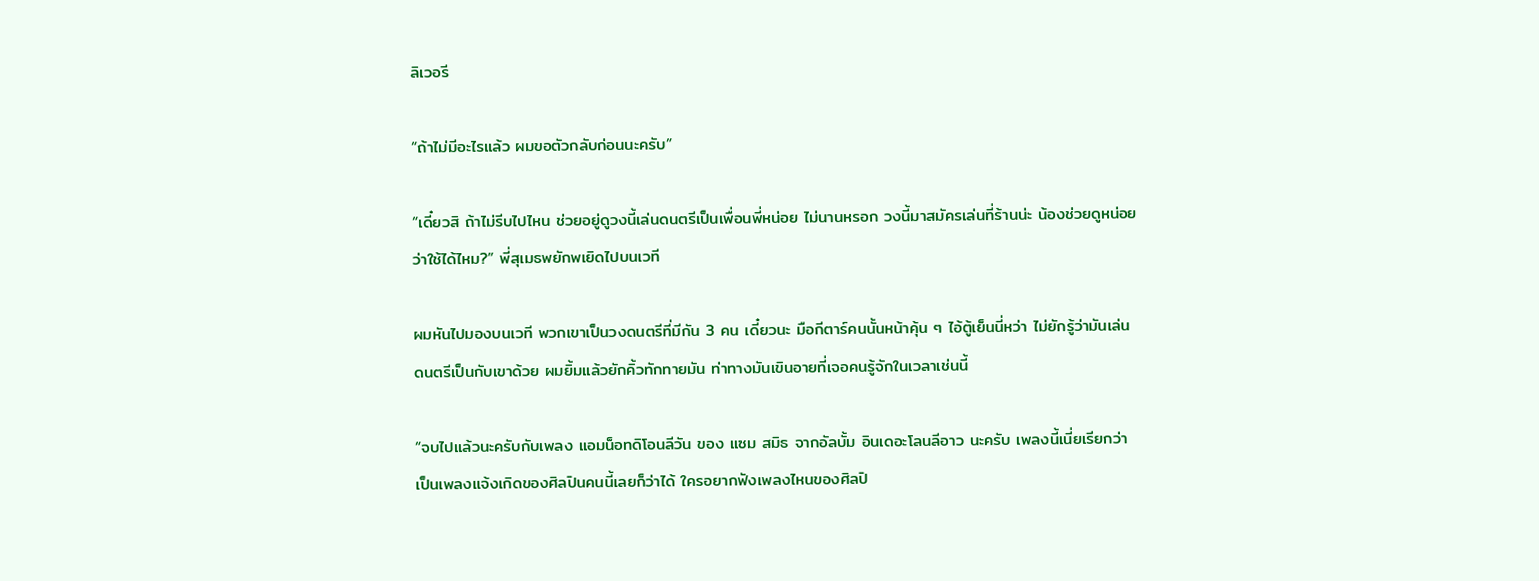ลิเวอรี

“ถ้าไม่มีอะไรแล้ว ผมขอตัวกลับก่อนนะครับ”

“เดี๋ยวสิ ถ้าไม่รีบไปไหน ช่วยอยู่ดูวงนี้เล่นดนตรีเป็นเพื่อนพี่หน่อย ไม่นานหรอก วงนี้มาสมัครเล่นที่ร้านน่ะ น้องช่วยดูหน่อยว่าใช้ได้ไหม?” พี่สุเมธพยักพเยิดไปบนเวที

ผมหันไปมองบนเวที พวกเขาเป็นวงดนตรีที่มีกัน 3 คน เดี๋ยวนะ มือกีตาร์คนนั้นหน้าคุ้น ๆ ไอ้ตู้เย็นนี่หว่า ไม่ยักรู้ว่ามันเล่นดนตรีเป็นกับเขาด้วย ผมยิ้มแล้วยักคิ้วทักทายมัน ท่าทางมันเขินอายที่เจอคนรู้จักในเวลาเช่นนี้

“จบไปแล้วนะครับกับเพลง แอมน็อทดิโอนลีวัน ของ แซม สมิธ จากอัลบั้ม อินเดอะโลนลีอาว นะครับ เพลงนี้เนี่ยเรียกว่าเป็นเพลงแจ้งเกิดของศิลปินคนนี้เลยก็ว่าได้ ใครอยากฟังเพลงไหนของศิลปิ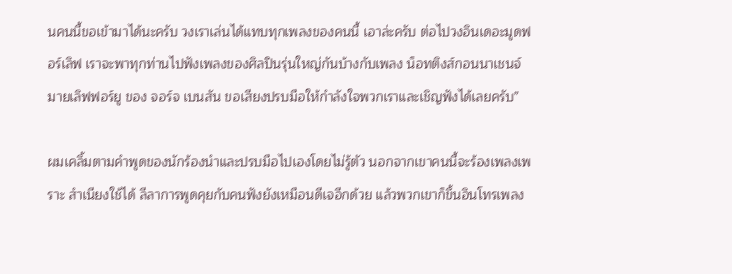นคนนี้ขอเข้ามาได้นะครับ วงเราเล่นได้แทบทุกเพลงของคนนี้ เอาล่ะครับ ต่อไปวงอินเดอะมูดฟอร์เลิฟ เราจะพาทุกท่านไปฟังเพลงของศิลปินรุ่นใหญ่กันบ้างกับเพลง น็อทติงส์กอนนาเชนจ์มายเลิฟฟอร์ยู ของ จอร์จ เบนสัน ขอเสียงปรบมือให้กำลังใจพวกเราและเชิญฟังได้เลยครับ”

ผมเคลิ้มตามคำพูดของนักร้องนำและปรบมือไปเองโดยไม่รู้ตัว นอกจากเขาคนนี้จะร้องเพลงเพราะ สำเนียงใช้ได้ ลีลาการพูดคุยกับคนฟังยังเหมือนดีเจอีกด้วย แล้วพวกเขาก็ขึ้นอินโทรเพลง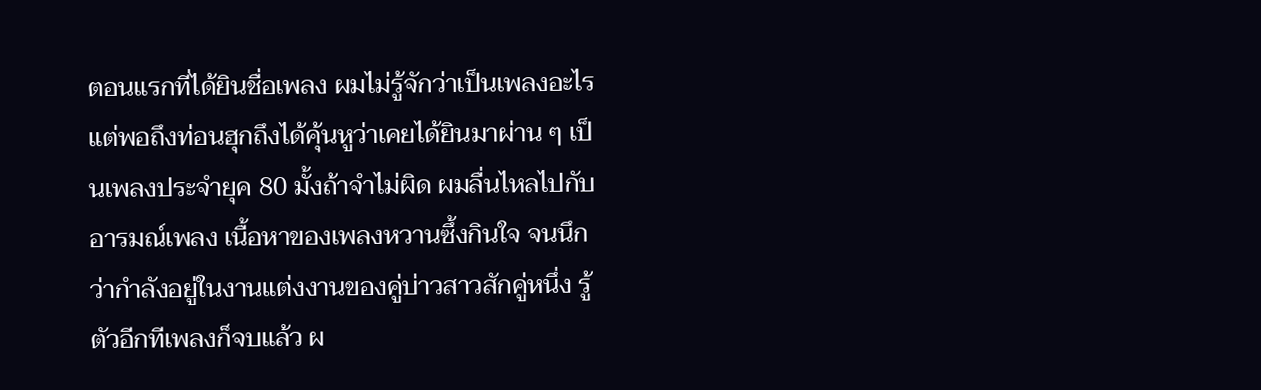ตอนแรกที่ได้ยินชื่อเพลง ผมไม่รู้จักว่าเป็นเพลงอะไร แต่พอถึงท่อนฮุกถึงได้คุ้นหูว่าเคยได้ยินมาผ่าน ๆ เป็นเพลงประจำยุค 80 มั้งถ้าจำไม่ผิด ผมลื่นไหลไปกับอารมณ์เพลง เนื้อหาของเพลงหวานซึ้งกินใจ จนนึกว่ากำลังอยู่ในงานแต่งงานของคู่บ่าวสาวสักคู่หนึ่ง รู้ตัวอีกทีเพลงก็จบแล้ว ผ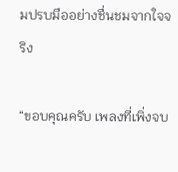มปรบมืออย่างชื่นชมจากใจจริง

“ขอบคุณครับ เพลงที่เพิ่งจบ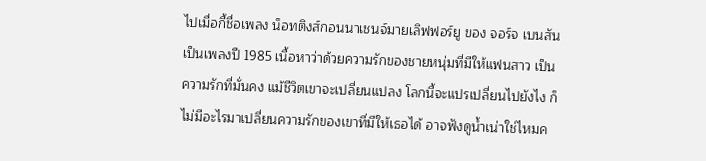ไปเมื่อกี้ชื่อเพลง น็อทติงส์กอนนาเชนจ์มายเลิฟฟอร์ยู ของ จอร์จ เบนสัน เป็นเพลงปี 1985 เนื้อหาว่าด้วยความรักของชายหนุ่มที่มีให้แฟนสาว เป็นความรักที่มั่นคง แม้ชีวิตเขาจะเปลี่ยนแปลง โลกนี้จะแปรเปลี่ยนไปยังไง ก็ไม่มีอะไรมาเปลี่ยนความรักของเขาที่มีให้เธอได้ อาจฟังดูน้ำเน่าใช่ไหมค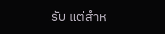รับ แต่สำห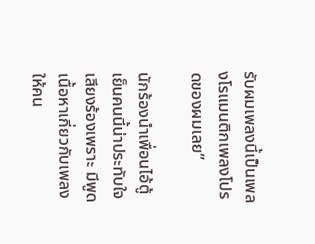รับผมเพลงนี้เป็นเพลงโรแมนติกเพลงโปรดของผมเลย”

นักร้องนำเพื่อนไอ้ตู้เย็นคนนี้น่าประทับใจ เสียงร้องเพราะ มีพูดเนื้อหาเกี่ยวกับเพลงให้คน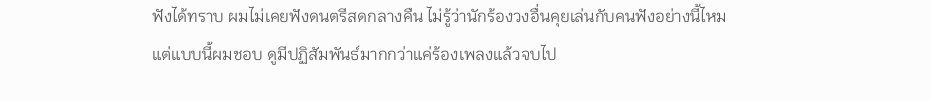ฟังได้ทราบ ผมไม่เคยฟังดนตรีสดกลางคืน ไม่รู้ว่านักร้องวงอื่นคุยเล่นกับคนฟังอย่างนี้ไหม แต่แบบนี้ผมชอบ ดูมีปฏิสัมพันธ์มากกว่าแค่ร้องเพลงแล้วจบไป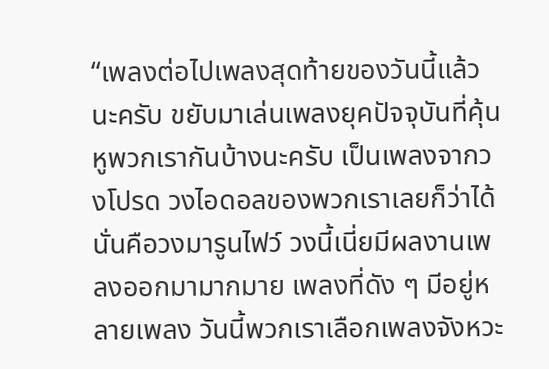“เพลงต่อไปเพลงสุดท้ายของวันนี้แล้วนะครับ ขยับมาเล่นเพลงยุคปัจจุบันที่คุ้นหูพวกเรากันบ้างนะครับ เป็นเพลงจากวงโปรด วงไอดอลของพวกเราเลยก็ว่าได้ นั่นคือวงมารูนไฟว์ วงนี้เนี่ยมีผลงานเพลงออกมามากมาย เพลงที่ดัง ๆ มีอยู่หลายเพลง วันนี้พวกเราเลือกเพลงจังหวะ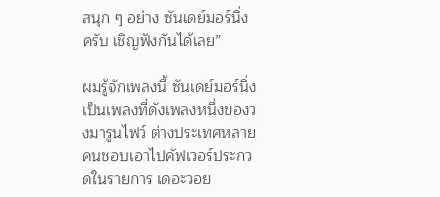สนุก ๆ อย่าง ซันเดย์มอร์นิ่ง ครับ เชิญฟังกันได้เลย”

ผมรู้จักเพลงนี้ ซันเดย์มอร์นิ่ง เป็นเพลงที่ดังเพลงหนึ่งของวงมารูนไฟว์ ต่างประเทศหลายคนชอบเอาไปคัฟเวอร์ประกวดในรายการ เดอะวอย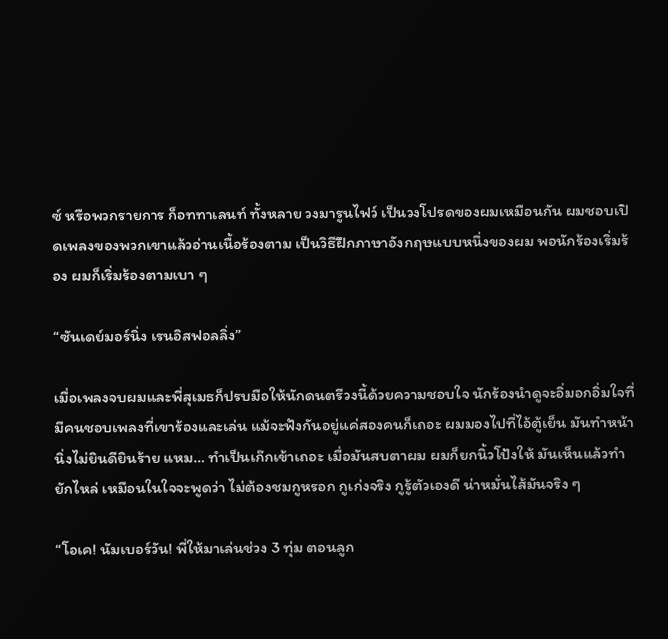ซ์ หรือพวกรายการ ก็อททาเลนท์ ทั้งหลาย วงมารูนไฟว์ เป็นวงโปรดของผมเหมือนกัน ผมชอบเปิดเพลงของพวกเขาแล้วอ่านเนื้อร้องตาม เป็นวิธีฝึกภาษาอังกฤษแบบหนึ่งของผม พอนักร้องเริ่มร้อง ผมก็เริ่มร้องตามเบา ๆ

“ซันเดย์มอร์นิ่ง เรนอิสฟอลลิ่ง”

เมื่อเพลงจบผมและพี่สุเมธก็ปรบมือให้นักดนตรีวงนี้ด้วยความชอบใจ นักร้องนำดูจะอิ่มอกอิ่มใจที่มีคนชอบเพลงที่เขาร้องและเล่น แม้จะฟังกันอยู่แค่สองคนก็เถอะ ผมมองไปที่ไอ้ตู้เย็น มันทำหน้านิ่งไม่ยินดียินร้าย แหม… ทำเป็นเก๊กเข้าเถอะ เมื่อมันสบตาผม ผมก็ยกนิ้วโป้งให้ มันเห็นแล้วทำยักไหล่ เหมือนในใจจะพูดว่า ไม่ต้องชมกูหรอก กูเก่งจริง กูรู้ตัวเองดี น่าหมั่นไส้มันจริง ๆ

“โอเค! นัมเบอร์วัน! พี่ให้มาเล่นช่วง 3 ทุ่ม ตอนลูก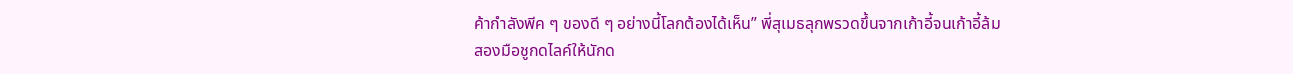ค้ากำลังพีค ๆ ของดี ๆ อย่างนี้โลกต้องได้เห็น” พี่สุเมธลุกพรวดขึ้นจากเก้าอี้จนเก้าอี้ล้ม สองมือชูกดไลค์ให้นักด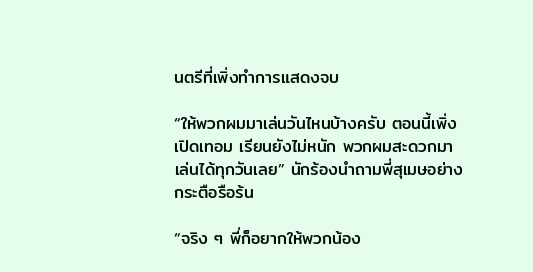นตรีที่เพิ่งทำการแสดงจบ

“ให้พวกผมมาเล่นวันไหนบ้างครับ ตอนนี้เพิ่งเปิดเทอม เรียนยังไม่หนัก พวกผมสะดวกมาเล่นได้ทุกวันเลย” นักร้องนำถามพี่สุเมษอย่างกระตือรือร้น

“จริง ๆ พี่ก็อยากให้พวกน้อง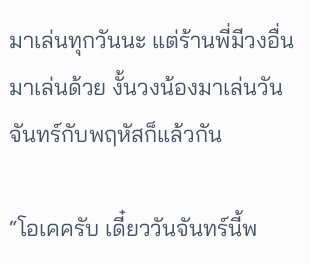มาเล่นทุกวันนะ แต่ร้านพี่มีวงอื่นมาเล่นด้วย งั้นวงน้องมาเล่นวันจันทร์กับพฤหัสก็แล้วกัน

“โอเคครับ เดี๋ยววันจันทร์นี้พ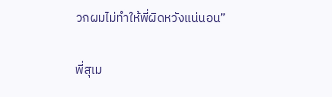วกผมไม่ทำให้พี่ผิดหวังแน่นอน”

พี่สุเม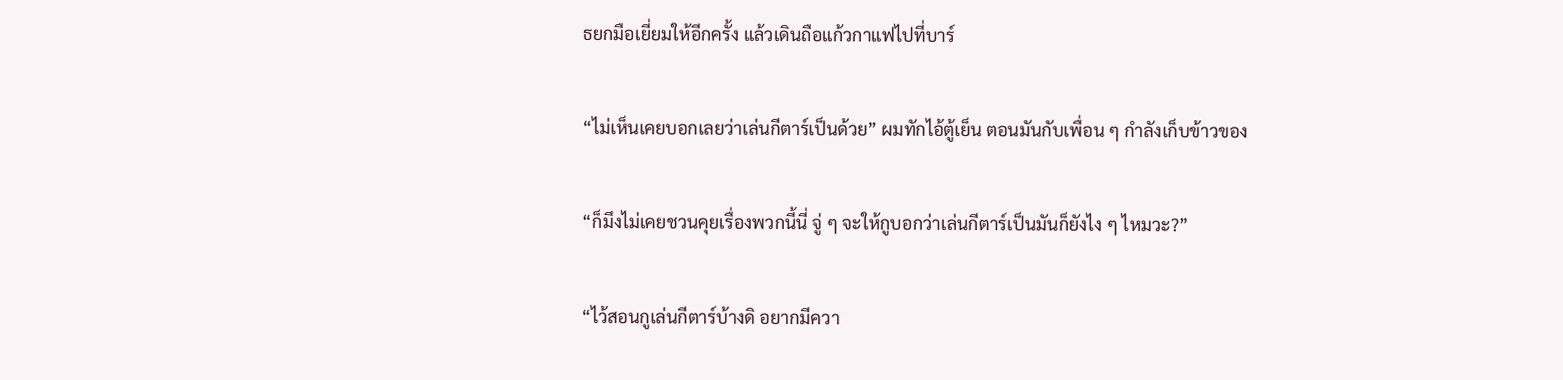ธยกมือเยี่ยมให้อีกครั้ง แล้วเดินถือแก้วกาแฟไปที่บาร์

“ไม่เห็นเคยบอกเลยว่าเล่นกีตาร์เป็นด้วย” ผมทักไอ้ตู้เย็น ตอนมันกับเพื่อน ๆ กำลังเก็บข้าวของ

“ก็มึงไม่เคยชวนคุยเรื่องพวกนี้นี่ จู่ ๆ จะให้กูบอกว่าเล่นกีตาร์เป็นมันก็ยังไง ๆ ไหมวะ?”

“ไว้สอนกูเล่นกีตาร์บ้างดิ อยากมีควา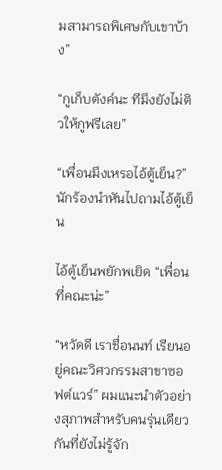มสามารถพิเศษกับเขาบ้าง”

“กูเก็บตังค์นะ ทีมึงยังไม่ติวให้กูฟรีเลย”

“เพื่อนมึงเหรอไอ้ตู้เย็น?” นักร้องนำหันไปถามไอ้ตู้เย็น

ไอ้ตู้เย็นพยักพเยิด “เพื่อนที่คณะน่ะ”

“หวัดดี เราชื่อนนท์ เรียนอยู่คณะวิศวกรรมสาขาซอฟต์แวร์” ผมแนะนำตัวอย่างสุภาพสำหรับคนรุ่นเดียวกันที่ยังไม่รู้จัก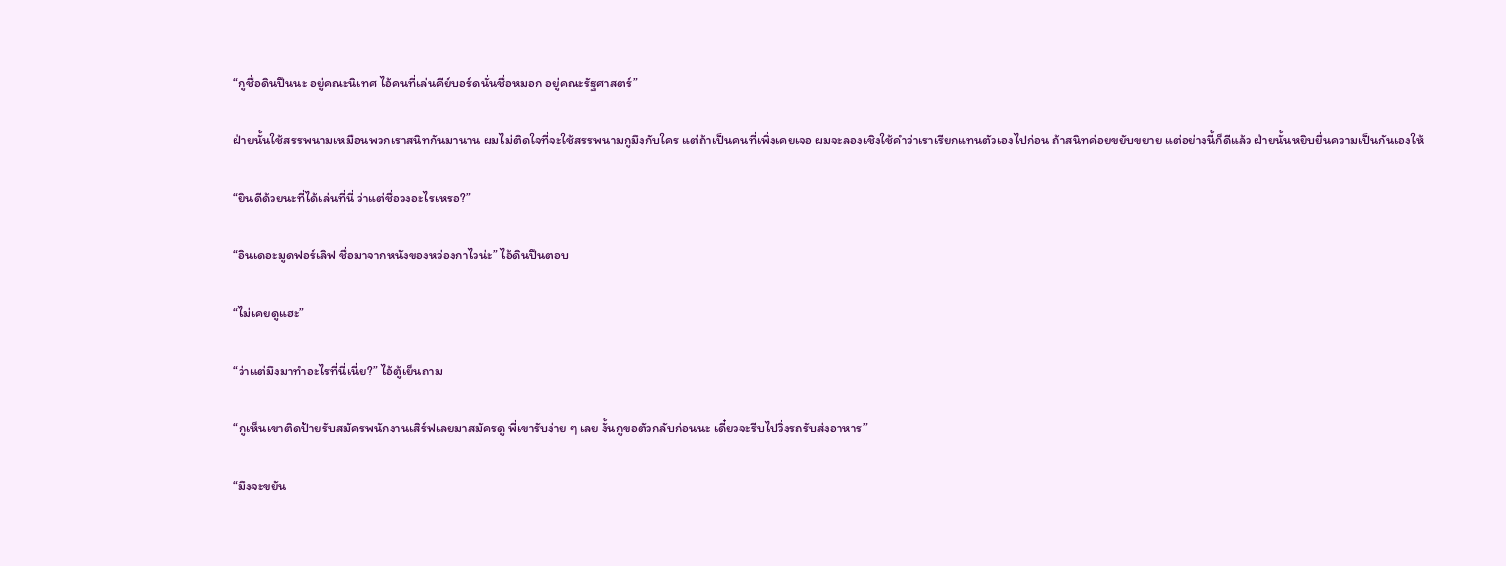“กูชื่อดินปืนนะ อยู่คณะนิเทศ ไอ้คนที่เล่นคีย์บอร์ดนั่นชื่อหมอก อยู่คณะรัฐศาสตร์”

ฝ่ายนั้นใช้สรรพนามเหมือนพวกเราสนิทกันมานาน ผมไม่ติดใจที่จะใช้สรรพนามกูมึงกับใคร แต่ถ้าเป็นคนที่เพิ่งเคยเจอ ผมจะลองเชิงใช้คำว่าเราเรียกแทนตัวเองไปก่อน ถ้าสนิทค่อยขยับขยาย แต่อย่างนี้ก็ดีแล้ว ฝ่ายนั้นหยิบยื่นความเป็นกันเองให้

“ยินดีด้วยนะที่ได้เล่นที่นี่ ว่าแต่ชื่อวงอะไรเหรอ?”

“อินเดอะมูดฟอร์เลิฟ ชื่อมาจากหนังของหว่องกาไวน่ะ” ไอ้ดินปืนตอบ

“ไม่เคยดูแฮะ”

“ว่าแต่มึงมาทำอะไรที่นี่เนี่ย?” ไอ้ตู้เย็นถาม

“กูเห็นเขาติดป้ายรับสมัครพนักงานเสิร์ฟเลยมาสมัครดู พี่เขารับง่าย ๆ เลย งั้นกูขอตัวกลับก่อนนะ เดี๋ยวจะรีบไปวิ่งรถรับส่งอาหาร”

“มึงจะขยัน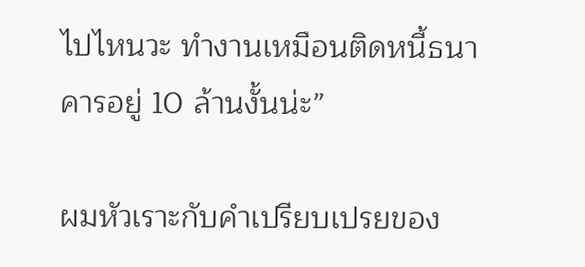ไปไหนวะ ทำงานเหมือนติดหนี้ธนาคารอยู่ 10 ล้านงั้นน่ะ”

ผมหัวเราะกับคำเปรียบเปรยของ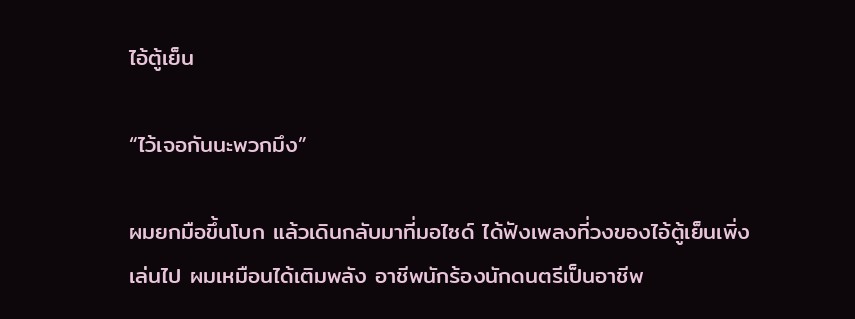ไอ้ตู้เย็น

“ไว้เจอกันนะพวกมึง”

ผมยกมือขึ้นโบก แล้วเดินกลับมาที่มอไซด์ ได้ฟังเพลงที่วงของไอ้ตู้เย็นเพิ่งเล่นไป ผมเหมือนได้เติมพลัง อาชีพนักร้องนักดนตรีเป็นอาชีพ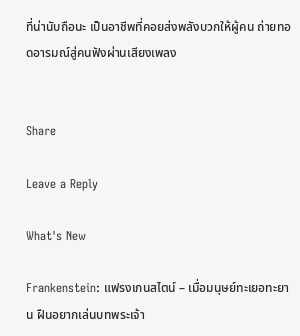ที่น่านับถือนะ เป็นอาชีพที่คอยส่งพลังบวกให้ผู้คน ถ่ายทอดอารมณ์สู่คนฟังผ่านเสียงเพลง


Share

Leave a Reply

What's New

Frankenstein: แฟรงเกนสไตน์ – เมื่อมนุษย์ทะเยอทะยาน ฝืนอยากเล่นบทพระเจ้า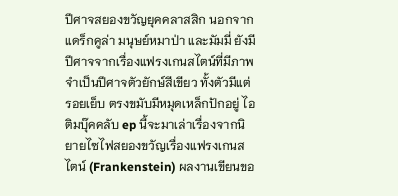ปีศาจสยองขวัญยุคคลาสสิก นอกจากแดร็กคูล่า มนุษย์หมาป่า และมัมมี่ ยังมีปีศาจจากเรื่องแฟรงเกนสไตน์ที่มีภาพจำเป็นปีศาจตัวยักษ์สีเขียว ทั้งตัวมีแต่รอยเย็บ ตรงขมับมีหมุดเหล็กปักอยู่ ไอติมบุ๊คคลับ ep นี้จะมาเล่าเรื่องจากนิยายไซไฟสยองขวัญเรื่องแฟรงเกนสไตน์ (Frankenstein) ผลงานเขียนขอ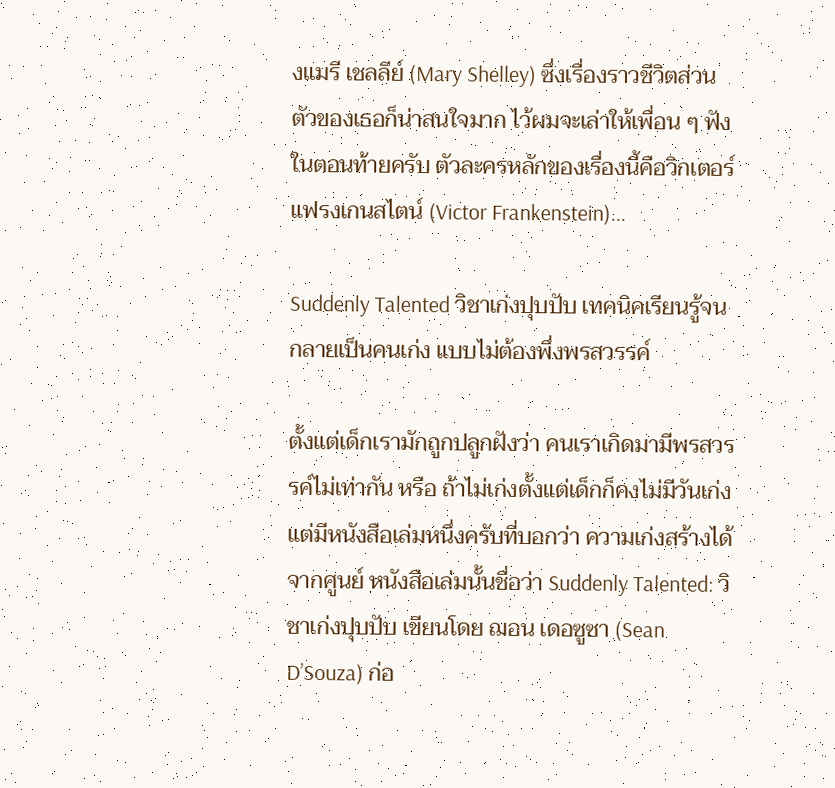งแมรี เชลลีย์ (Mary Shelley) ซึ่งเรื่องราวชีวิตส่วนตัวของเธอก็น่าสนใจมาก ไว้ผมจะเล่าให้เพื่อน ๆ ฟังในตอนท้ายครับ ตัวละครหลักของเรื่องนี้คือวิกเตอร์ แฟรงเกนสไตน์ (Victor Frankenstein)...

Suddenly Talented วิชาเก่งปุบปับ เทคนิคเรียนรู้จนกลายเป็นคนเก่ง แบบไม่ต้องพึ่งพรสวรรค์

ตั้งแต่เด็กเรามักถูกปลูกฝังว่า คนเราเกิดมามีพรสวรรค์ไม่เท่ากัน หรือ ถ้าไม่เก่งตั้งแต่เด็กก็คงไม่มีวันเก่ง แต่มีหนังสือเล่มหนึ่งครับที่บอกว่า ความเก่งสร้างได้จากศูนย์ หนังสือเล่มนั้นชื่อว่า Suddenly Talented: วิชาเก่งปุบปับ เขียนโดย ฌอน เดอซูซา (Sean D’Souza) ก่อ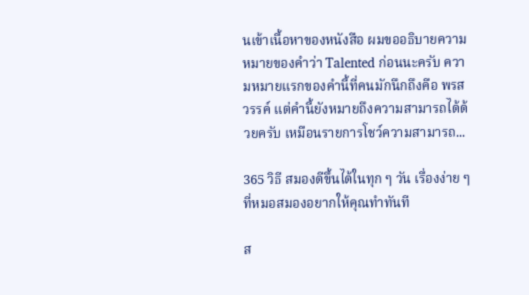นเข้าเนื้อหาของหนังสือ ผมขออธิบายความหมายของคำว่า Talented ก่อนนะครับ ความหมายแรกของคำนี้ที่คนมักนึกถึงคือ พรสวรรค์ แต่คำนี้ยังหมายถึงความสามารถได้ด้วยครับ เหมือนรายการโชว์ความสามารถ...

365 วิธี สมองดีขึ้นได้ในทุก ๆ วัน เรื่องง่าย ๆ ที่หมอสมองอยากให้คุณทำทันที

ส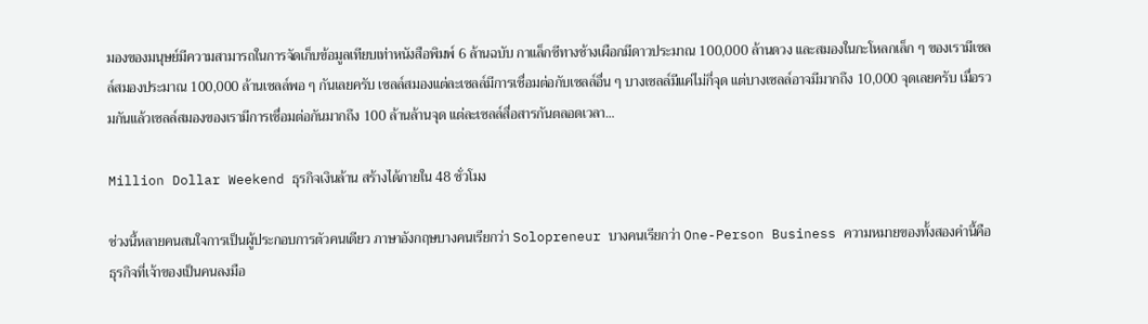มองของมนุษย์มีความสามารถในการจัดเก็บข้อมูลเทียบเท่าหนังสือพิมพ์ 6 ล้านฉบับ กาแล็กซีทางช้างเผือกมีดาวประมาณ 100,000 ล้านดวง และสมองในกะโหลกเล็ก ๆ ของเรามีเซลล์สมองประมาณ 100,000 ล้านเซลล์พอ ๆ กันเลยครับ เซลล์สมองแต่ละเซลล์มีการเชื่อมต่อกับเซลล์อื่น ๆ บางเซลล์มีแค่ไม่กี่จุด แต่บางเซลล์อาจมีมากถึง 10,000 จุดเลยครับ เมื่อรวมกันแล้วเซลล์สมองของเรามีการเชื่อมต่อกันมากถึง 100 ล้านล้านจุด แต่ละเซลล์สื่อสารกันตลอดเวลา...

Million Dollar Weekend ธุรกิจเงินล้าน สร้างได้ภายใน 48 ชั่วโมง

ช่วงนี้หลายคนสนใจการเป็นผู้ประกอบการตัวคนเดียว ภาษาอังกฤษบางคนเรียกว่า Solopreneur บางคนเรียกว่า One-Person Business ความหมายของทั้งสองคำนี้คือ ธุรกิจที่เจ้าของเป็นคนลงมือ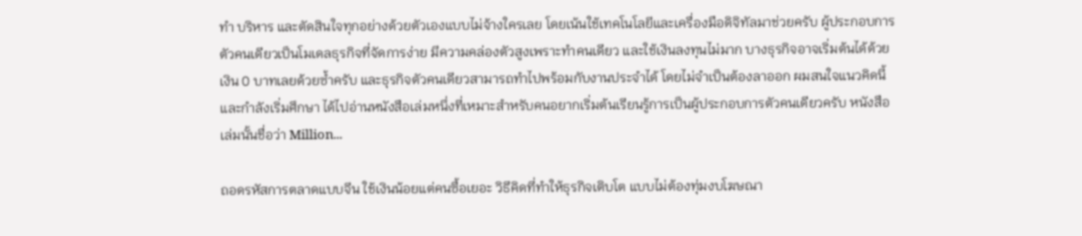ทำ บริหาร และตัดสินใจทุกอย่างด้วยตัวเองแบบไม่จ้างใครเลย โดยเน้นใช้เทคโนโลยีและเครื่องมือดิจิทัลมาช่วยครับ ผู้ประกอบการตัวคนเดียวเป็นโมเดลธุรกิจที่จัดการง่าย มีความคล่องตัวสูงเพราะทำคนเดียว และใช้เงินลงทุนไม่มาก บางธุรกิจอาจเริ่มต้นได้ด้วยเงิน 0 บาทเลยด้วยซ้ำครับ และธุรกิจตัวคนเดียวสามารถทำไปพร้อมกับงานประจำได้ โดยไม่จำเป็นต้องลาออก ผมสนใจแนวคิดนี้และกำลังเริ่มศึกษา ได้ไปอ่านหนังสือเล่มหนึ่งที่เหมาะสำหรับคนอยากเริ่มต้นเรียนรู้การเป็นผู้ประกอบการตัวคนเดียวครับ หนังสือเล่มนั้นชื่อว่า Million...

ถอดรหัสการตลาดแบบจีน ใช้เงินน้อยแต่คนซื้อเยอะ วิธีคิดที่ทำให้ธุรกิจเติบโต แบบไม่ต้องทุ่มงบโฆษณา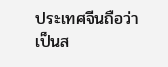ประเทศจีนถือว่าเป็นส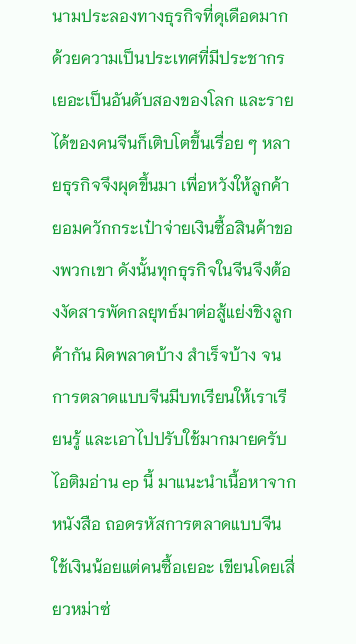นามประลองทางธุรกิจที่ดุเดือดมาก ด้วยความเป็นประเทศที่มีประชากรเยอะเป็นอันดับสองของโลก และรายได้ของคนจีนก็เติบโตขึ้นเรื่อย ๆ หลายธุรกิจจึงผุดขึ้นมา เพื่อหวังให้ลูกค้ายอมควักกระเป๋าจ่ายเงินซื้อสินค้าของพวกเขา ดังนั้นทุกธุรกิจในจีนจึงต้องงัดสารพัดกลยุทธ์มาต่อสู้แย่งชิงลูกค้ากัน ผิดพลาดบ้าง สำเร็จบ้าง จนการตลาดแบบจีนมีบทเรียนให้เราเรียนรู้ และเอาไปปรับใช้มากมายครับ ไอติมอ่าน ep นี้ มาแนะนำเนื้อหาจากหนังสือ ถอดรหัสการตลาดแบบจีน ใช้เงินน้อยแต่คนซื้อเยอะ เขียนโดยเสี่ยวหม่าซ่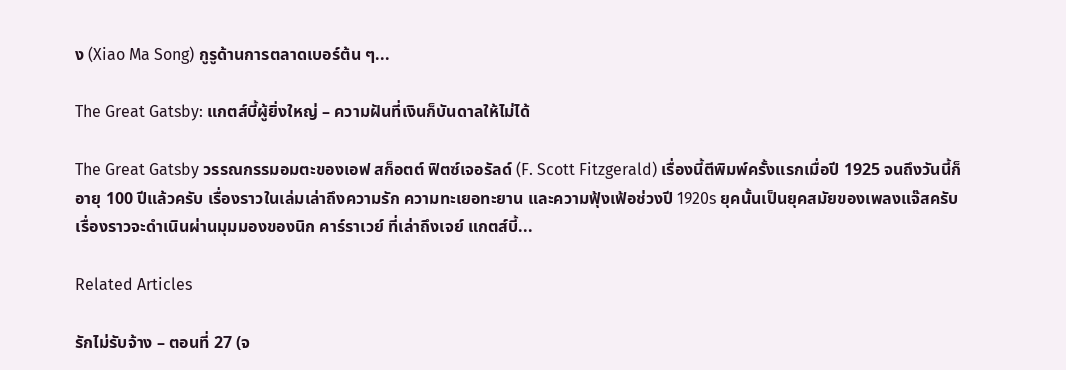ง (Xiao Ma Song) กูรูด้านการตลาดเบอร์ต้น ๆ...

The Great Gatsby: แกตส์บี้ผู้ยิ่งใหญ่ – ความฝันที่เงินก็บันดาลให้ไม่ได้

The Great Gatsby วรรณกรรมอมตะของเอฟ สก็อตต์ ฟิตซ์เจอรัลด์ (F. Scott Fitzgerald) เรื่องนี้ตีพิมพ์ครั้งแรกเมื่อปี 1925 จนถึงวันนี้ก็อายุ 100 ปีแล้วครับ เรื่องราวในเล่มเล่าถึงความรัก ความทะเยอทะยาน และความฟุ้งเฟ้อช่วงปี 1920s ยุคนั้นเป็นยุคสมัยของเพลงแจ๊สครับ เรื่องราวจะดำเนินผ่านมุมมองของนิก คาร์ราเวย์ ที่เล่าถึงเจย์ แกตส์บี้...

Related Articles

รักไม่รับจ้าง – ตอนที่ 27 (จ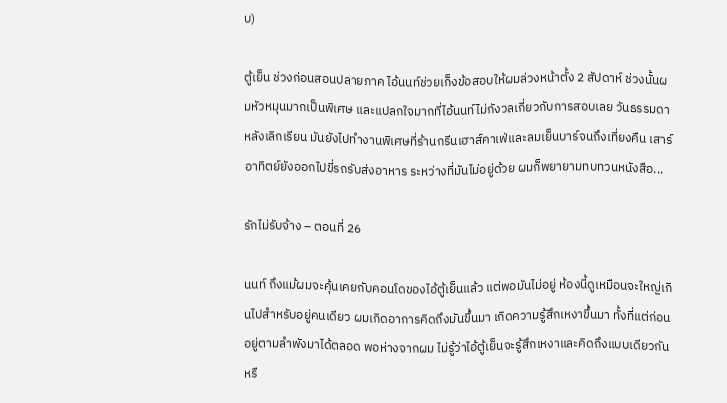บ)

ตู้เย็น ช่วงก่อนสอนปลายภาค ไอ้นนท์ช่วยเก็งข้อสอบให้ผมล่วงหน้าตั้ง 2 สัปดาห์ ช่วงนั้นผมหัวหมุนมากเป็นพิเศษ และแปลกใจมากที่ไอ้นนท์ไม่กังวลเกี่ยวกับการสอบเลย วันธรรมดาหลังเลิกเรียน มันยังไปทำงานพิเศษที่ร้านกรีนเฮาส์คาเฟ่และลมเย็นบาร์จนถึงเที่ยงคืน เสาร์อาทิตย์ยังออกไปขี่รถรับส่งอาหาร ระหว่างที่มันไม่อยู่ด้วย ผมก็พยายามทบทวนหนังสือ...

รักไม่รับจ้าง – ตอนที่ 26

นนท์ ถึงแม้ผมจะคุ้นเคยกับคอนโดของไอ้ตู้เย็นแล้ว แต่พอมันไม่อยู่ ห้องนี้ดูเหมือนจะใหญ่เกินไปสำหรับอยู่คนเดียว ผมเกิดอาการคิดถึงมันขึ้นมา เกิดความรู้สึกเหงาขึ้นมา ทั้งที่แต่ก่อนอยู่ตามลำพังมาได้ตลอด พอห่างจากผม ไม่รู้ว่าไอ้ตู้เย็นจะรู้สึกเหงาและคิดถึงแบบเดียวกันหรื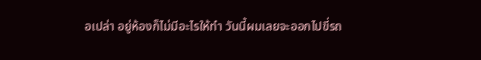อเปล่า อยู่ห้องก็ไม่มีอะไรให้ทำ วันนี้ผมเลยจะออกไปขี่รถ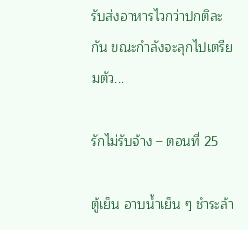รับส่งอาหารไวกว่าปกติละกัน ขณะกำลังจะลุกไปเตรียมตัว...

รักไม่รับจ้าง – ตอนที่ 25

ตู้เย็น อาบน้ำเย็น ๆ ชำระล้า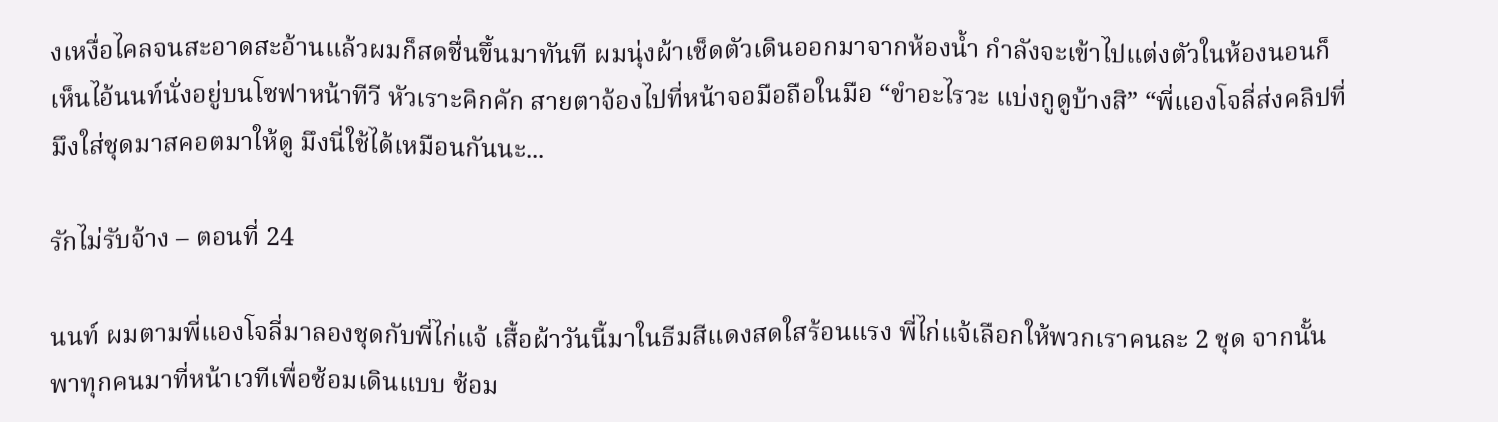งเหงื่อไคลจนสะอาดสะอ้านแล้วผมก็สดชื่นขึ้นมาทันที ผมนุ่งผ้าเช็ดตัวเดินออกมาจากห้องน้ำ กำลังจะเข้าไปแต่งตัวในห้องนอนก็เห็นไอ้นนท์นั่งอยู่บนโซฟาหน้าทีวี หัวเราะคิกคัก สายตาจ้องไปที่หน้าจอมือถือในมือ “ขำอะไรวะ แบ่งกูดูบ้างสิ” “พี่แองโจลี่ส่งคลิปที่มึงใส่ชุดมาสคอตมาให้ดู มึงนี่ใช้ได้เหมือนกันนะ...

รักไม่รับจ้าง – ตอนที่ 24

นนท์ ผมตามพี่แองโจลี่มาลองชุดกับพี่ไก่แจ้ เสื้อผ้าวันนี้มาในธีมสีแดงสดใสร้อนแรง พี่ไก่แจ้เลือกให้พวกเราคนละ 2 ชุด จากนั้นพาทุกคนมาที่หน้าเวทีเพื่อซ้อมเดินแบบ ซ้อม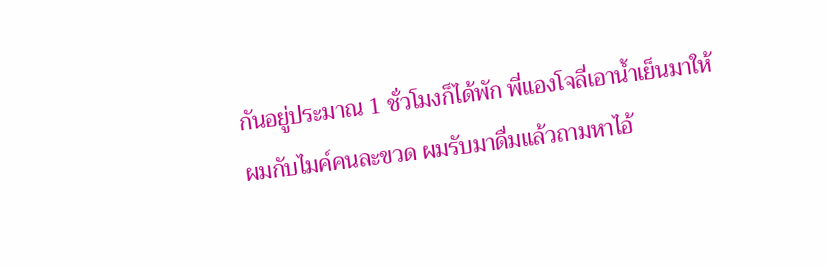กันอยู่ประมาณ 1 ชั่วโมงก็ได้พัก พี่แองโจลี่เอาน้ำเย็นมาให้ผมกับไมค์คนละขวด ผมรับมาดื่มแล้วถามหาไอ้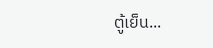ตู้เย็น...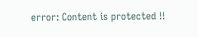error: Content is protected !!